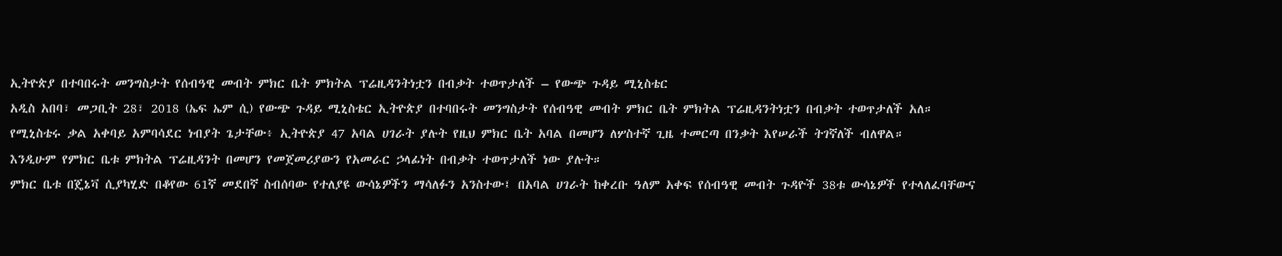ኢትዮጵያ በተባበሩት መንግስታት የሰብዓዊ መብት ምክር ቤት ምክትል ፕሬዚዳንትነቷን በብቃት ተወጥታለች – የውጭ ጉዳይ ሚኒስቴር
አዲስ አበባ፣ መጋቢት 28፣ 2018 (ኤፍ ኤም ሲ) የውጭ ጉዳይ ሚኒስቴር ኢትዮጵያ በተባበሩት መንግስታት የሰብዓዊ መብት ምክር ቤት ምክትል ፕሬዚዳንትነቷን በብቃት ተወጥታለች አለ።
የሚኒስቴሩ ቃል አቀባይ አምባሳደር ነብያት ጌታቸው፥ ኢትዮጵያ 47 አባል ሀገራት ያሉት የዚህ ምክር ቤት አባል በመሆን ለሦስተኛ ጊዜ ተመርጣ በንቃት እየሠራች ትገኛለች ብለዋል።
እንዲሁም የምክር ቤቱ ምክትል ፕሬዚዳንት በመሆን የመጀመሪያውን የአመራር ኃላፊነት በብቃት ተወጥታለች ነው ያሉት።
ምክር ቤቱ በጄኔቫ ሲያካሂድ በቆየው 61ኛ መደበኛ ስብሰባው የተለያዩ ውሳኔዎችን ማሳለፉን አንስተው፤ በአባል ሀገራት ከቀረቡ ዓለም አቀፍ የሰብዓዊ መብት ጉዳዮች 38ቱ ውሳኔዎች የተላለፈባቸውና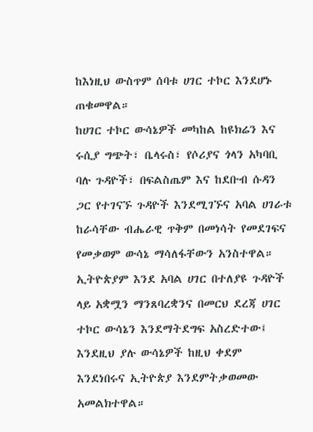ከእነዚህ ውስጥም ሰባቱ ሀገር ተኮር እንደሆኑ ጠቁመዋል።
ከሀገር ተኮር ውሳኔዎች መካከል ከዩክሬን እና ሩሲያ ግጭት፣ ቤላሩስ፣ የሶሪያና ጎላን አካባቢ ባሉ ጉዳዮች፣ በፍልስጤም እና ከደቡብ ሱዳን ጋር የተገናኙ ጉዳዮች እንደሚገኙና አባል ሀገራቱ ከራሳቸው ብሔራዊ ጥቅም በመነሳት የመደገፍና የመቃወም ውሳኔ ማሳለፋቸውን አንስተዋል።
ኢትዮጵያም እንደ አባል ሀገር በተለያዩ ጉዳዮች ላይ አቋሟን ማንጸባረቋንና በመርህ ደረጃ ሀገር ተኮር ውሳኔን እንደማትደግፍ አስረድተው፤ እንደዚህ ያሉ ውሳኔዎች ከዚህ ቀደም እንደነበሩና ኢትዮጵያ እንደምትቃወመው አመልክተዋል።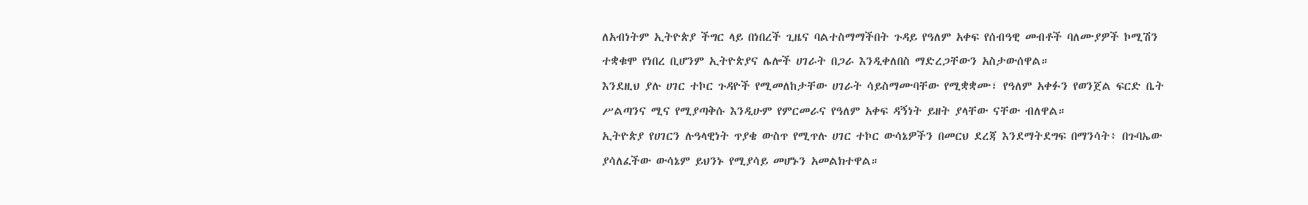ለአብነትም ኢትዮጵያ ችግር ላይ በነበረች ጊዜና ባልተስማማችበት ጉዳይ የዓለም አቀፍ የሰብዓዊ መብቶች ባለሙያዎች ኮሚሽን ተቋቁሞ የነበረ ቢሆንም ኢትዮጵያና ሌሎች ሀገራት በጋራ እንዲቀለበስ ማድረጋቸውን አስታውሰዋል።
እንደዚህ ያሉ ሀገር ተኮር ጉዳዮች የሚመለከታቸው ሀገራት ሳይስማሙባቸው የሚቋቋሙ፣ የዓለም አቀፉን የወንጀል ፍርድ ቤት ሥልጣንና ሚና የሚያጣቅሱ እንዲሁም የምርመራና የዓለም አቀፍ ዳኝነት ይዘት ያላቸው ናቸው ብለዋል።
ኢትዮጵያ የሀገርን ሉዓላዊነት ጥያቄ ውስጥ የሚጥሉ ሀገር ተኮር ውሳኔዎችን በመርህ ደረጃ እንደማትደግፍ በማንሳት፥ በጉባኤው ያሳለፈችው ውሳኔም ይህንኑ የሚያሳይ መሆኑን አመልክተዋል።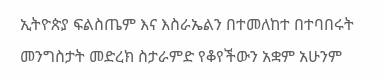ኢትዮጵያ ፍልስጤም እና እስራኤልን በተመለከተ በተባበሩት መንግስታት መድረክ ስታራምድ የቆየችውን አቋም አሁንም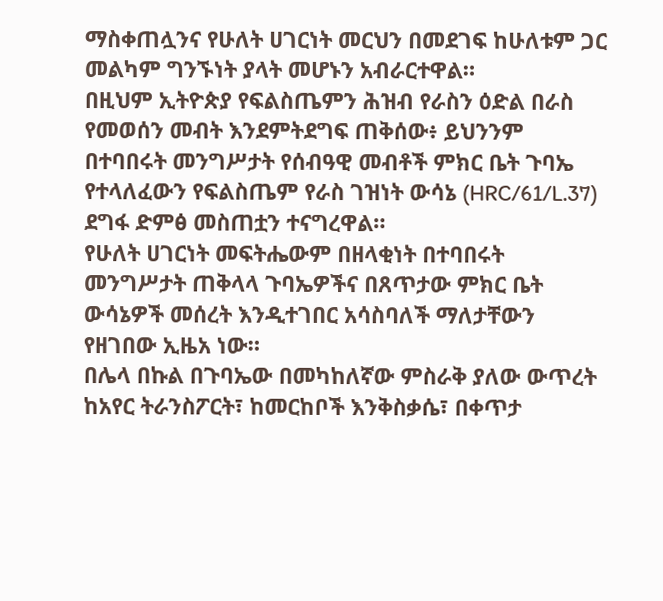ማስቀጠሏንና የሁለት ሀገርነት መርህን በመደገፍ ከሁለቱም ጋር መልካም ግንኙነት ያላት መሆኑን አብራርተዋል።
በዚህም ኢትዮጵያ የፍልስጤምን ሕዝብ የራስን ዕድል በራስ የመወሰን መብት እንደምትደግፍ ጠቅሰው፥ ይህንንም በተባበሩት መንግሥታት የሰብዓዊ መብቶች ምክር ቤት ጉባኤ የተላለፈውን የፍልስጤም የራስ ገዝነት ውሳኔ (HRC/61/L.37) ደግፋ ድምፅ መስጠቷን ተናግረዋል።
የሁለት ሀገርነት መፍትሔውም በዘላቂነት በተባበሩት መንግሥታት ጠቅላላ ጉባኤዎችና በጸጥታው ምክር ቤት ውሳኔዎች መሰረት እንዲተገበር አሳስባለች ማለታቸውን የዘገበው ኢዜአ ነው።
በሌላ በኩል በጉባኤው በመካከለኛው ምስራቅ ያለው ውጥረት ከአየር ትራንስፖርት፣ ከመርከቦች እንቅስቃሴ፣ በቀጥታ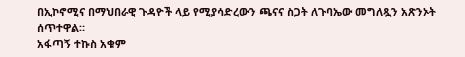በኢኮኖሚና በማህበራዊ ጉዳዮች ላይ የሚያሳድረውን ጫናና ስጋት ለጉባኤው መግለጿን አጽንኦት ሰጥተዋል።
አፋጣኝ ተኩስ አቁም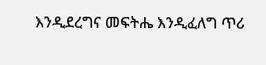እንዲደረግና መፍትሔ እንዲፈለግ ጥሪ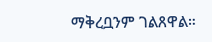ማቅረቧንም ገልጸዋል።